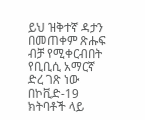ይህ ዝቅተኛ ዳታን በመጠቀም ጽሑፍ ብቻ የሚቀርብበት የቢቢሲ አማርኛ ድረ ገጽ ነው
በኮቪድ-19 ክትባቶች ላይ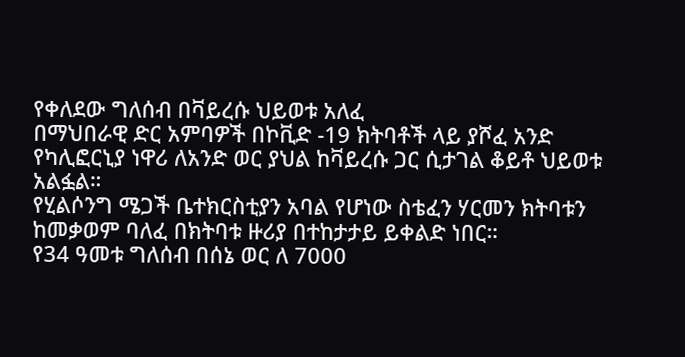የቀለደው ግለሰብ በቫይረሱ ህይወቱ አለፈ
በማህበራዊ ድር አምባዎች በኮቪድ -19 ክትባቶች ላይ ያሾፈ አንድ የካሊፎርኒያ ነዋሪ ለአንድ ወር ያህል ከቫይረሱ ጋር ሲታገል ቆይቶ ህይወቱ አልፏል።
የሂልሶንግ ሜጋች ቤተክርስቲያን አባል የሆነው ስቴፈን ሃርመን ክትባቱን ከመቃወም ባለፈ በክትባቱ ዙሪያ በተከታታይ ይቀልድ ነበር።
የ34 ዓመቱ ግለሰብ በሰኔ ወር ለ 7000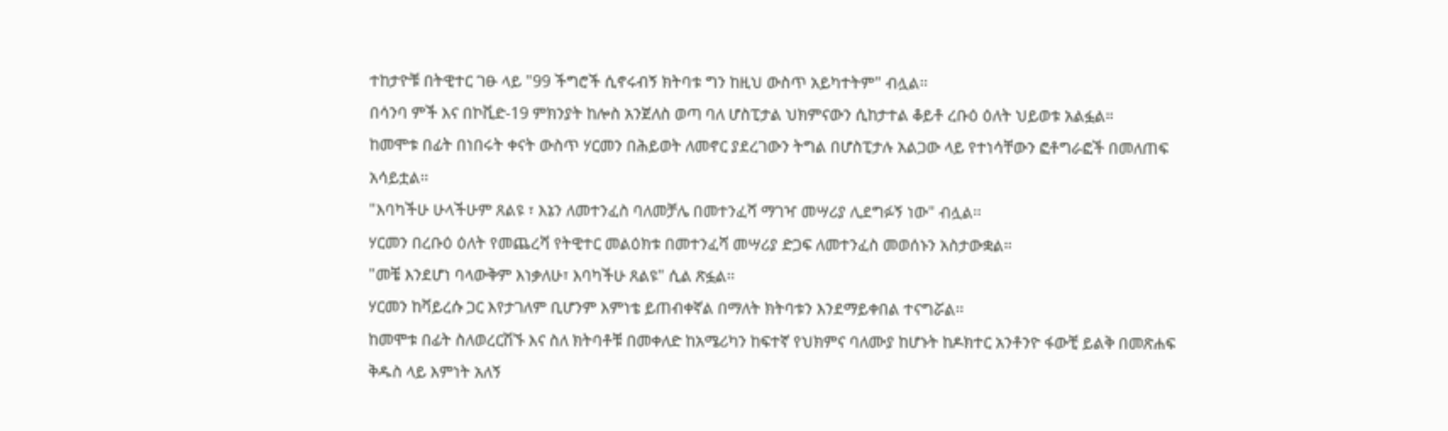ተከታዮቹ በትዊተር ገፁ ላይ "99 ችግሮች ሲኖሩብኝ ክትባቱ ግን ከዚህ ውስጥ አይካተትም" ብሏል፡፡
በሳንባ ምች እና በኮቪድ-19 ምክንያት ከሎስ አንጀለስ ወጣ ባለ ሆስፒታል ህክምናውን ሲከታተል ቆይቶ ረቡዕ ዕለት ህይወቱ አልፏል።
ከመሞቱ በፊት በነበሩት ቀናት ውስጥ ሃርመን በሕይወት ለመኖር ያደረገውን ትግል በሆስፒታሉ አልጋው ላይ የተነሳቸውን ፎቶግራፎች በመለጠፍ አሳይቷል፡፡
"እባካችሁ ሁላችሁም ጸልዩ ፣ እኔን ለመተንፈስ ባለመቻሌ በመተንፈሻ ማገዣ መሣሪያ ሊደግፉኝ ነው" ብሏል፡፡
ሃርመን በረቡዕ ዕለት የመጨረሻ የትዊተር መልዕክቱ በመተንፈሻ መሣሪያ ድጋፍ ለመተንፈስ መወሰኑን አስታውቋል።
"መቼ እንደሆነ ባላውቅም እነቃለሁ፣ እባካችሁ ጸልዩ" ሲል ጽፏል፡፡
ሃርመን ከቫይረሱ ጋር እየታገለም ቢሆንም እምነቴ ይጠብቀኛል በማለት ክትባቱን እንደማይቀበል ተናግሯል፡፡
ከመሞቱ በፊት ስለወረርሽኙ እና ስለ ክትባቶቹ በመቀለድ ከአሜሪካን ከፍተኛ የህክምና ባለሙያ ከሆኑት ከዶክተር አንቶንዮ ፋውቺ ይልቅ በመጽሐፍ ቅዱስ ላይ እምነት አለኝ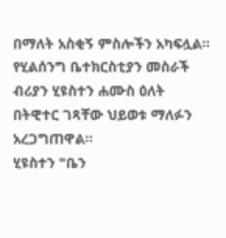በማለት አስቂኝ ምስሎችን አካፍሏል፡፡
የሂልሰንግ ቤተክርስቲያን መስራች ብሪያን ሂዩስተን ሐሙስ ዕለት በትዊተር ገጻቸው ህይወቱ ማለፉን አረጋግጠዋል፡፡
ሂዩስተን "ቤን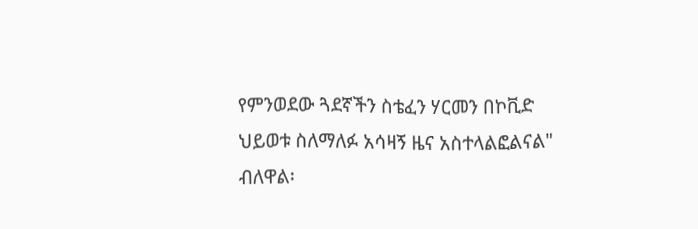የምንወደው ጓደኛችን ስቴፈን ሃርመን በኮቪድ ህይወቱ ስለማለፉ አሳዛኝ ዜና አስተላልፎልናል" ብለዋል፡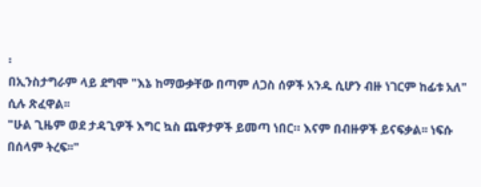፡
በኢንስታግራም ላይ ደግሞ "እኔ ከማውቃቸው በጣም ለጋስ ሰዎች አንዱ ሲሆን ብዙ ነገርም ከፊቱ አለ" ሲሉ ጽፈዋል፡፡
"ሁል ጊዜም ወደ ታዳጊዎች እግር ኳስ ጨዋታዎች ይመጣ ነበር። እናም በብዙዎች ይናፍቃል፡፡ ነፍሱ በሰላም ትረፍ፡፡"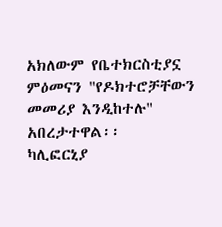አክለውም የቤተክርስቲያኗ ምዕመናን "የዶክተሮቻቸውን መመሪያ እንዲከተሉ" አበረታተዋል፡፡
ካሊፎርኒያ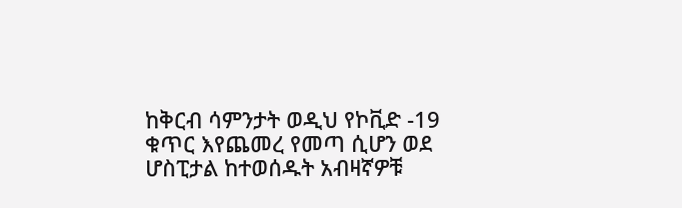ከቅርብ ሳምንታት ወዲህ የኮቪድ -19 ቁጥር እየጨመረ የመጣ ሲሆን ወደ ሆስፒታል ከተወሰዱት አብዛኛዎቹ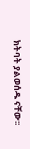ክትባት ያልወሰዱ ናቸው፡፡